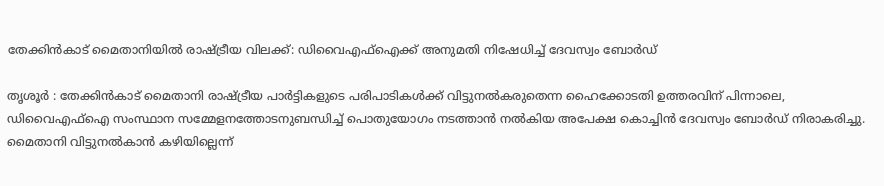തേക്കിൻകാട് മൈതാനിയിൽ രാഷ്ട്രീയ വിലക്ക്: ഡിവൈഎഫ്ഐക്ക് അനുമതി നിഷേധിച്ച് ദേവസ്വം ബോർഡ്

തൃശൂർ : തേക്കിൻകാട് മൈതാനി രാഷ്ട്രീയ പാർട്ടികളുടെ പരിപാടികൾക്ക് വിട്ടുനൽകരുതെന്ന ഹൈക്കോടതി ഉത്തരവിന് പിന്നാലെ, ഡിവൈഎഫ്ഐ സംസ്ഥാന സമ്മേളനത്തോടനുബന്ധിച്ച് പൊതുയോഗം നടത്താൻ നൽകിയ അപേക്ഷ കൊച്ചിൻ ദേവസ്വം ബോർഡ് നിരാകരിച്ചു. മൈതാനി വിട്ടുനൽകാൻ കഴിയില്ലെന്ന്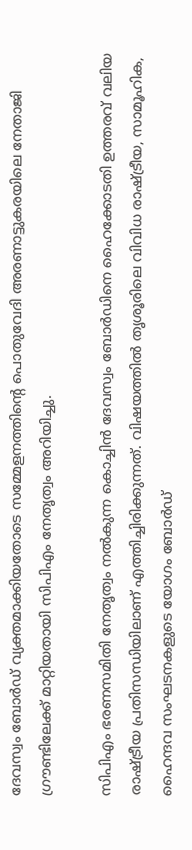ദേവസ്വം ബോർഡ് വ്യക്തമാക്കിയതോടെ സമ്മേളനത്തിന്റെ പൊതുവേദി അരണാട്ടുകരയിലെ നേതാജി ഗ്രൗണ്ടിലേക്ക് മാറ്റിയതായി സിപിഎം നേതൃത്വം അറിയിച്ചു.

സിപിഎം ഭരണസമിതി നേതൃത്വം നൽകുന്ന കൊച്ചിൻ ദേവസ്വം ബോർഡിനെ ഹൈക്കോടതി ഉത്തരവ് വലിയ രാഷ്ട്രീയ പ്രതിസന്ധിയിലാണ് എത്തിച്ചിരിക്കുന്നത്. വിഷയത്തിൽ തൃശൂരിലെ വിവിധ രാഷ്ട്രീയ, സാമൂഹിക, ഹൈന്ദവ സംഘടനകളുടെ യോഗം ബോർഡ്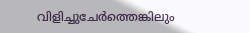വിളിച്ചുചേർത്തെങ്കിലും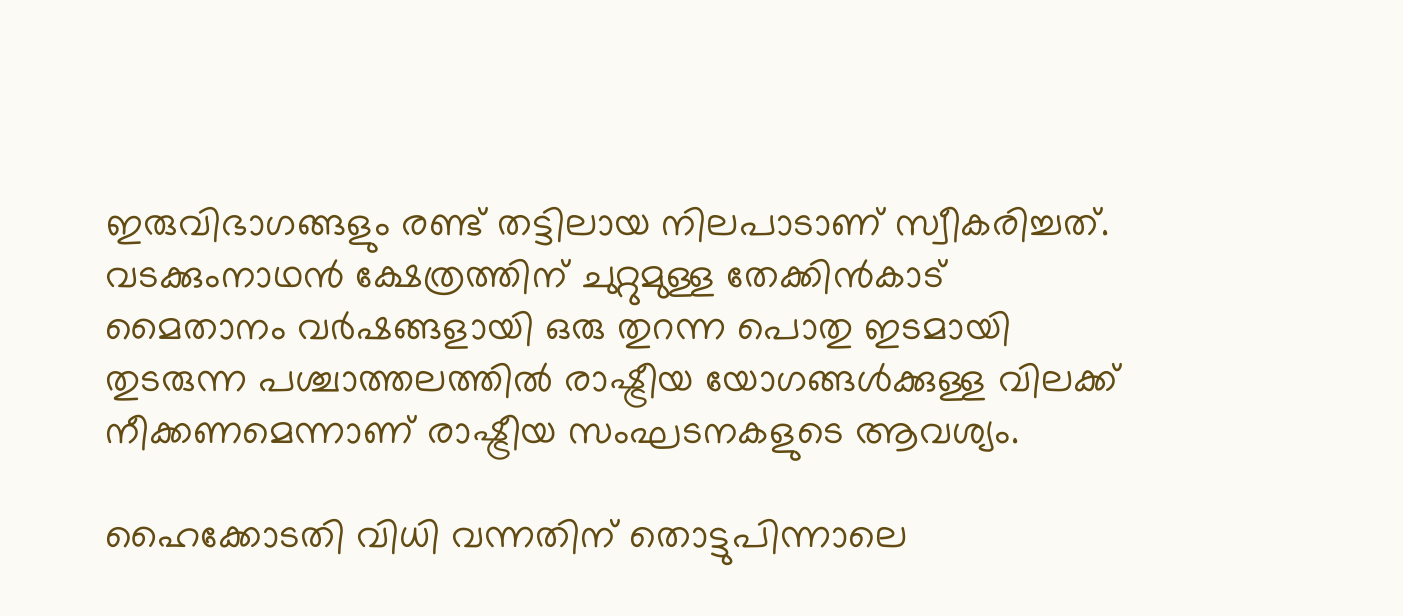ഇരുവിഭാഗങ്ങളും രണ്ട് തട്ടിലായ നിലപാടാണ് സ്വീകരിച്ചത്. വടക്കുംനാഥൻ ക്ഷേത്രത്തിന് ചുറ്റുമുള്ള തേക്കിൻകാട് മൈതാനം വർഷങ്ങളായി ഒരു തുറന്ന പൊതു ഇടമായി തുടരുന്ന പശ്ചാത്തലത്തിൽ രാഷ്ട്രീയ യോഗങ്ങൾക്കുള്ള വിലക്ക് നീക്കണമെന്നാണ് രാഷ്ട്രീയ സംഘടനകളുടെ ആവശ്യം.

ഹൈക്കോടതി വിധി വന്നതിന് തൊട്ടുപിന്നാലെ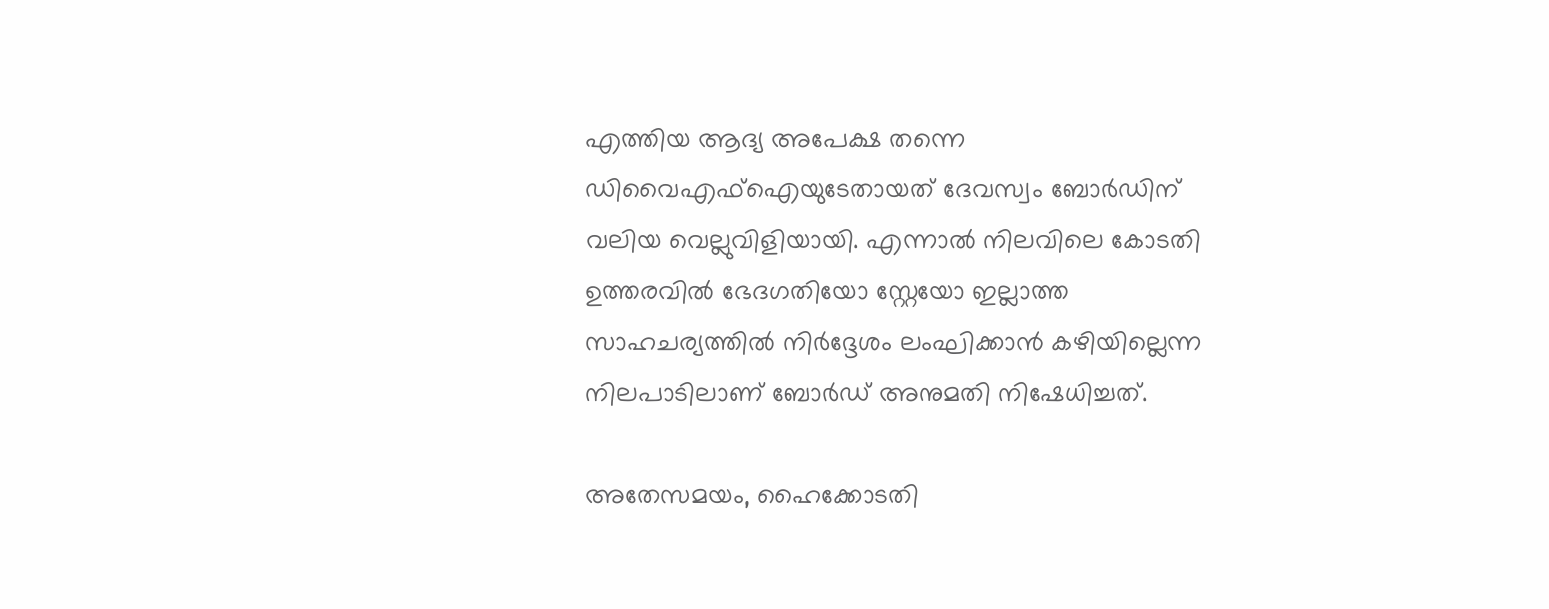എത്തിയ ആദ്യ അപേക്ഷ തന്നെ ഡിവൈഎഫ്ഐയുടേതായത് ദേവസ്വം ബോർഡിന് വലിയ വെല്ലുവിളിയായി. എന്നാൽ നിലവിലെ കോടതി ഉത്തരവിൽ ഭേദഗതിയോ സ്റ്റേയോ ഇല്ലാത്ത സാഹചര്യത്തിൽ നിർദ്ദേശം ലംഘിക്കാൻ കഴിയില്ലെന്ന നിലപാടിലാണ് ബോർഡ് അനുമതി നിഷേധിച്ചത്.

അതേസമയം, ഹൈക്കോടതി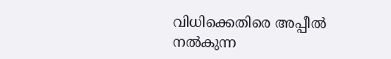വിധിക്കെതിരെ അപ്പീൽ നൽകുന്ന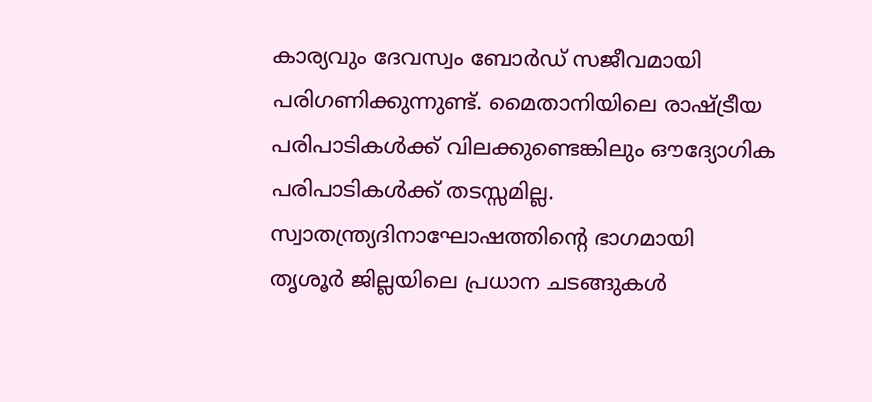കാര്യവും ദേവസ്വം ബോർഡ് സജീവമായി പരിഗണിക്കുന്നുണ്ട്. മൈതാനിയിലെ രാഷ്ട്രീയ പരിപാടികൾക്ക് വിലക്കുണ്ടെങ്കിലും ഔദ്യോഗിക പരിപാടികൾക്ക് തടസ്സമില്ല. സ്വാതന്ത്ര്യദിനാഘോഷത്തിന്റെ ഭാഗമായി തൃശൂർ ജില്ലയിലെ പ്രധാന ചടങ്ങുകൾ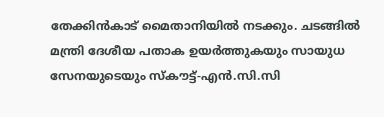തേക്കിൻകാട് മൈതാനിയിൽ നടക്കും. ചടങ്ങിൽ മന്ത്രി ദേശീയ പതാക ഉയർത്തുകയും സായുധ സേനയുടെയും സ്കൗട്ട്-എൻ.സി.സി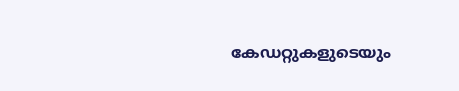കേഡറ്റുകളുടെയും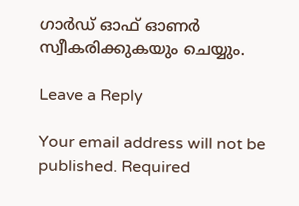ഗാർഡ് ഓഫ് ഓണർ സ്വീകരിക്കുകയും ചെയ്യും.

Leave a Reply

Your email address will not be published. Required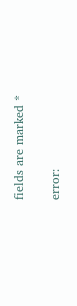fields are marked *

error: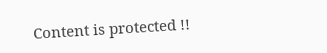Content is protected !!